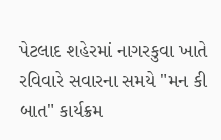પેટલાદ શહેરમાં નાગરકુવા ખાતે રવિવારે સવારના સમયે "મન કી બાત" કાર્યક્રમ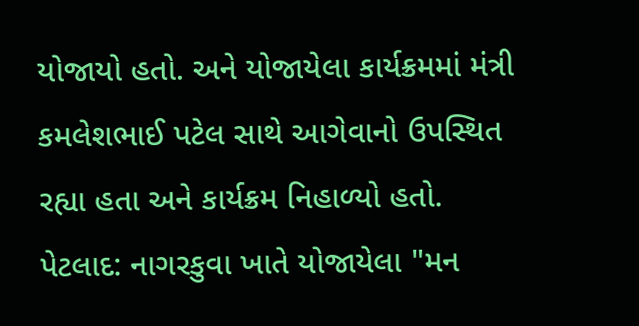યોજાયો હતો. અને યોજાયેલા કાર્યક્રમમાં મંત્રી કમલેશભાઈ પટેલ સાથે આગેવાનો ઉપસ્થિત રહ્યા હતા અને કાર્યક્રમ નિહાળ્યો હતો.
પેટલાદ: નાગરકુવા ખાતે યોજાયેલા "મન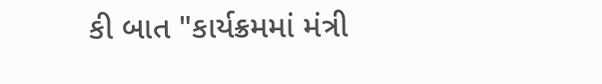કી બાત "કાર્યક્રમમાં મંત્રી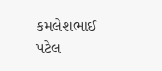કમલેશભાઈ પટેલ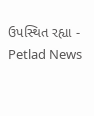ઉપસ્થિત રહ્યા - Petlad News